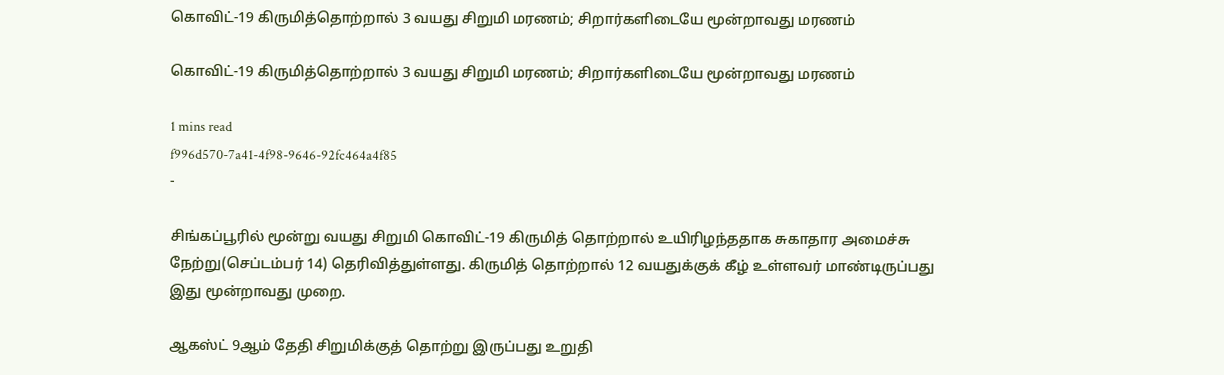கொவிட்-19 கிருமித்தொற்றால் 3 வயது சிறுமி மரணம்; சிறார்களிடையே மூன்றாவது மரணம்

கொவிட்-19 கிருமித்தொற்றால் 3 வயது சிறுமி மரணம்; சிறார்களிடையே மூன்றாவது மரணம்

1 mins read
f996d570-7a41-4f98-9646-92fc464a4f85
-

சிங்கப்பூரில் மூன்று வயது சிறுமி கொவிட்-19 கிருமித் தொற்றால் உயிரிழந்ததாக சுகாதார அமைச்சு நேற்று(செப்டம்பர் 14) தெரிவித்துள்ளது. கிருமித் தொற்றால் 12 வயதுக்குக் கீழ் உள்ளவர் மாண்டிருப்பது இது மூன்றாவது முறை.

ஆகஸ்ட் 9ஆம் தேதி சிறுமிக்குத் தொற்று இருப்பது உறுதி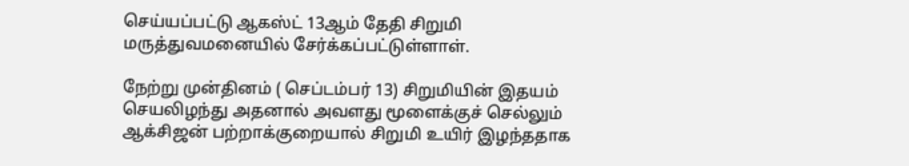செய்யப்பட்டு ஆகஸ்ட் 13ஆம் தேதி சிறுமி மருத்துவமனையில் சேர்க்கப்பட்டுள்ளாள்.

நேற்று முன்தினம் ( செப்டம்பர் 13) சிறுமியின் இதயம் செயலிழந்து அதனால் அவளது மூளைக்குச் செல்லும் ஆக்சிஜன் பற்றாக்குறையால் சிறுமி உயிர் இழந்ததாக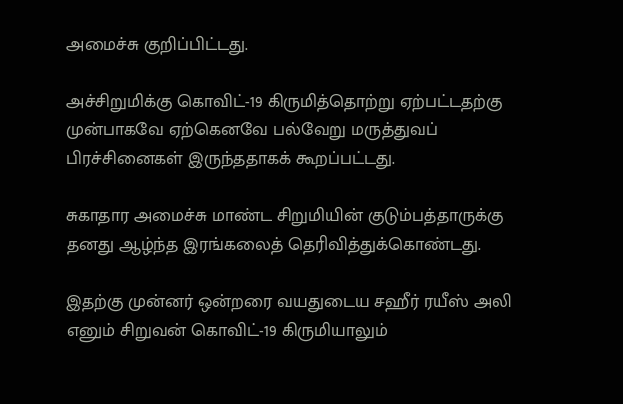அமைச்சு குறிப்பிட்டது.

அச்சிறுமிக்கு கொவிட்-19 கிருமித்தொற்று ஏற்பட்டதற்கு முன்பாகவே ஏற்கெனவே பல்வேறு மருத்துவப் பிரச்சினைகள் இருந்ததாகக் கூறப்பட்டது.

சுகாதார அமைச்சு மாண்ட சிறுமியின் குடும்பத்தாருக்கு தனது ஆழ்ந்த இரங்கலைத் தெரிவித்துக்கொண்டது.

இதற்கு முன்னர் ஒன்றரை வயதுடைய சஹீர் ரயீஸ் அலி எனும் சிறுவன் கொவிட்-19 கிருமியாலும்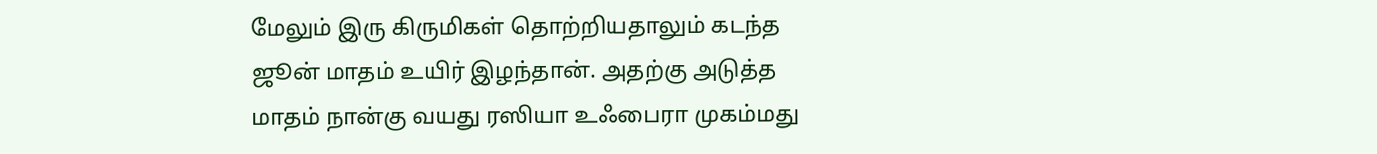மேலும் இரு கிருமிகள் தொற்றியதாலும் கடந்த ஜூன் மாதம் உயிர் இழந்தான். அதற்கு அடுத்த மாதம் நான்கு வயது ரஸியா உஃபைரா முகம்மது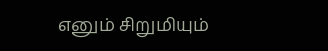எனும் சிறுமியும்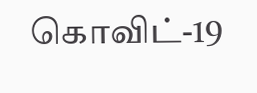கொவிட்-19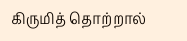கிருமித் தொற்றால்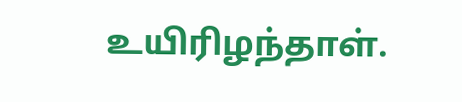உயிரிழந்தாள்.